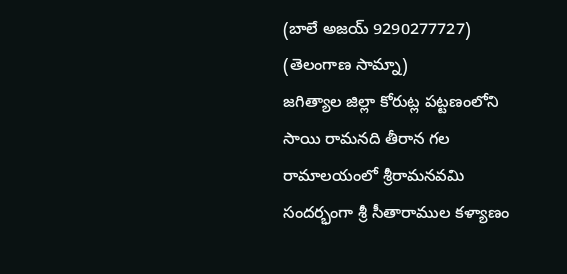(బాలే అజయ్ 9290277727)
(తెలంగాణ సామ్నా)
జగిత్యాల జిల్లా కోరుట్ల పట్టణంలోని సాయి రామనది తీరాన గల రామాలయంలో శ్రీరామనవమి సందర్భంగా శ్రీ సీతారాముల కళ్యాణం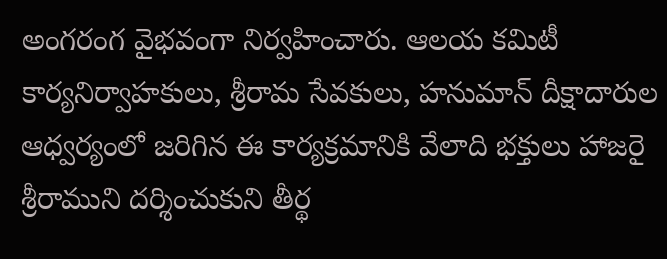అంగరంగ వైభవంగా నిర్వహించారు. ఆలయ కమిటీ కార్యనిర్వాహకులు, శ్రీరామ సేవకులు, హనుమాన్ దీక్షాదారుల ఆధ్వర్యంలో జరిగిన ఈ కార్యక్రమానికి వేలాది భక్తులు హాజరై శ్రీరాముని దర్శించుకుని తీర్థ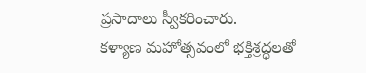ప్రసాదాలు స్వీకరించారు.
కళ్యాణ మహోత్సవంలో భక్తిశ్రద్ధలతో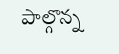పాల్గొన్న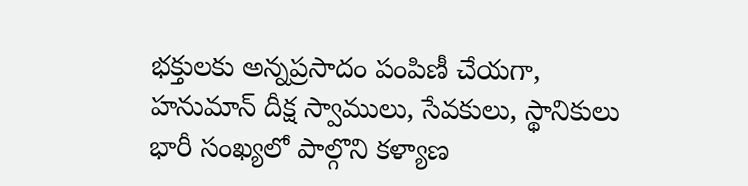భక్తులకు అన్నప్రసాదం పంపిణీ చేయగా, హనుమాన్ దీక్ష స్వాములు, సేవకులు, స్థానికులు భారీ సంఖ్యలో పాల్గొని కళ్యాణ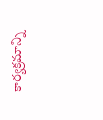కార్యక్రమాన్ని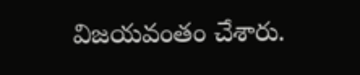విజయవంతం చేశారు.